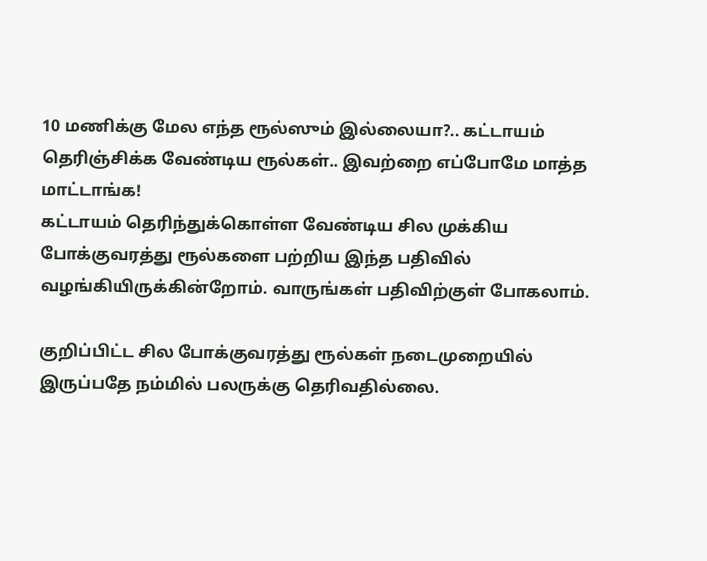10 மணிக்கு மேல எந்த ரூல்ஸும் இல்லையா?.. கட்டாயம் தெரிஞ்சிக்க வேண்டிய ரூல்கள்.. இவற்றை எப்போமே மாத்த மாட்டாங்க!
கட்டாயம் தெரிந்துக்கொள்ள வேண்டிய சில முக்கிய போக்குவரத்து ரூல்களை பற்றிய இந்த பதிவில் வழங்கியிருக்கின்றோம். வாருங்கள் பதிவிற்குள் போகலாம்.

குறிப்பிட்ட சில போக்குவரத்து ரூல்கள் நடைமுறையில் இருப்பதே நம்மில் பலருக்கு தெரிவதில்லை.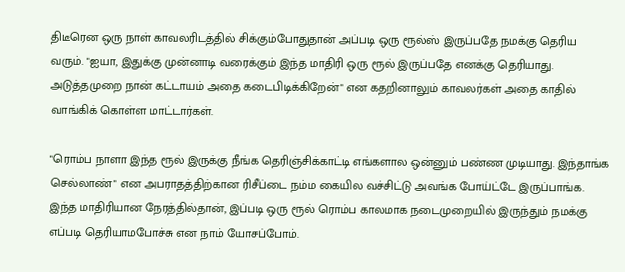திடீரென ஒரு நாள் காவலரிடத்தில் சிக்கும்போதுதான் அப்படி ஒரு ரூல்ஸ் இருப்பதே நமக்கு தெரிய வரும். "ஐயா, இதுக்கு முன்னாடி வரைக்கும் இந்த மாதிரி ஒரு ரூல் இருப்பதே எனக்கு தெரியாது. அடுத்தமுறை நான் கட்டாயம் அதை கடைபிடிக்கிறேன்" என கதறினாலும் காவலர்கள் அதை காதில் வாங்கிக் கொள்ள மாட்டார்கள்.

"ரொம்ப நாளா இந்த ரூல் இருக்கு நீங்க தெரிஞ்சிக்காட்டி எங்களால ஒன்னும் பண்ண முடியாது. இந்தாங்க செல்லாண்" என அபராதத்திற்கான ரிசீப்டை நம்ம கையில வச்சிட்டு அவங்க போய்ட்டே இருப்பாங்க. இந்த மாதிரியான நேரத்தில்தான், இப்படி ஒரு ரூல் ரொம்ப காலமாக நடைமுறையில் இருந்தும் நமக்கு எப்படி தெரியாமபோச்சு என நாம் யோசப்போம்.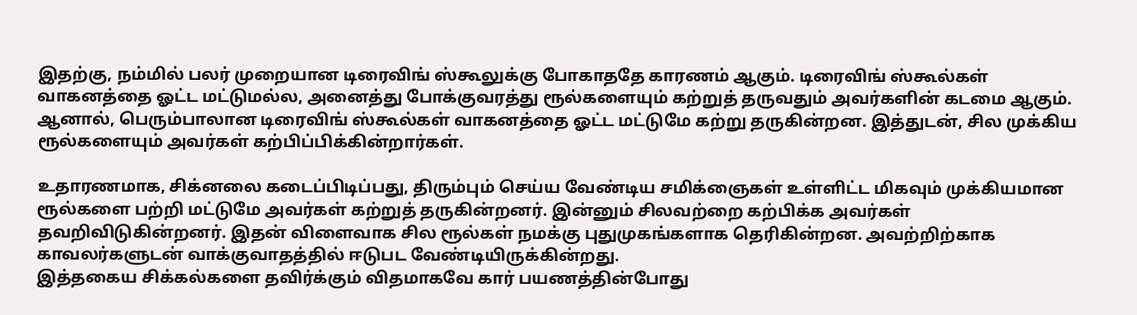இதற்கு, நம்மில் பலர் முறையான டிரைவிங் ஸ்கூலுக்கு போகாததே காரணம் ஆகும். டிரைவிங் ஸ்கூல்கள் வாகனத்தை ஓட்ட மட்டுமல்ல, அனைத்து போக்குவரத்து ரூல்களையும் கற்றுத் தருவதும் அவர்களின் கடமை ஆகும். ஆனால், பெரும்பாலான டிரைவிங் ஸ்கூல்கள் வாகனத்தை ஓட்ட மட்டுமே கற்று தருகின்றன. இத்துடன், சில முக்கிய ரூல்களையும் அவர்கள் கற்பிப்பிக்கின்றார்கள்.

உதாரணமாக, சிக்னலை கடைப்பிடிப்பது, திரும்பும் செய்ய வேண்டிய சமிக்ஞைகள் உள்ளிட்ட மிகவும் முக்கியமான ரூல்களை பற்றி மட்டுமே அவர்கள் கற்றுத் தருகின்றனர். இன்னும் சிலவற்றை கற்பிக்க அவர்கள் தவறிவிடுகின்றனர். இதன் விளைவாக சில ரூல்கள் நமக்கு புதுமுகங்களாக தெரிகின்றன. அவற்றிற்காக காவலர்களுடன் வாக்குவாதத்தில் ஈடுபட வேண்டியிருக்கின்றது.
இத்தகைய சிக்கல்களை தவிர்க்கும் விதமாகவே கார் பயணத்தின்போது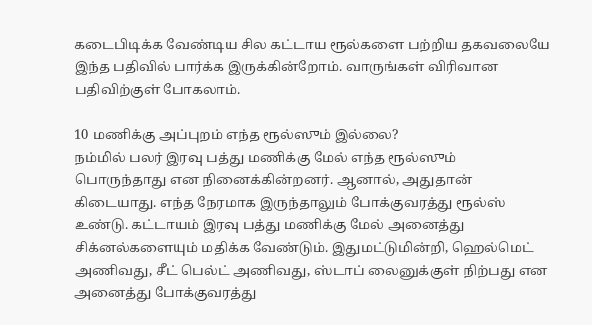கடைபிடிக்க வேண்டிய சில கட்டாய ரூல்களை பற்றிய தகவலையே இந்த பதிவில் பார்க்க இருக்கின்றோம். வாருங்கள் விரிவான பதிவிற்குள் போகலாம்.

10 மணிக்கு அப்புறம் எந்த ரூல்ஸும் இல்லை?
நம்மில் பலர் இரவு பத்து மணிக்கு மேல் எந்த ரூல்ஸும் பொருந்தாது என நினைக்கின்றனர். ஆனால், அதுதான் கிடையாது. எந்த நேரமாக இருந்தாலும் போக்குவரத்து ரூல்ஸ் உண்டு. கட்டாயம் இரவு பத்து மணிக்கு மேல் அனைத்து சிக்னல்களையும் மதிக்க வேண்டும். இதுமட்டுமின்றி, ஹெல்மெட் அணிவது, சீட் பெல்ட் அணிவது, ஸ்டாப் லைனுக்குள் நிற்பது என அனைத்து போக்குவரத்து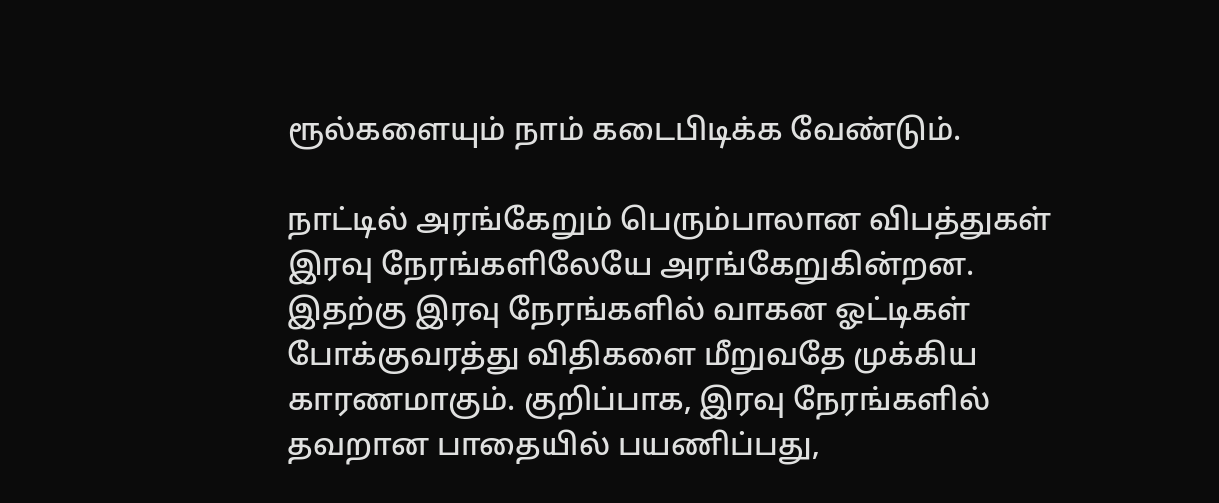ரூல்களையும் நாம் கடைபிடிக்க வேண்டும்.

நாட்டில் அரங்கேறும் பெரும்பாலான விபத்துகள் இரவு நேரங்களிலேயே அரங்கேறுகின்றன. இதற்கு இரவு நேரங்களில் வாகன ஓட்டிகள் போக்குவரத்து விதிகளை மீறுவதே முக்கிய காரணமாகும். குறிப்பாக, இரவு நேரங்களில் தவறான பாதையில் பயணிப்பது,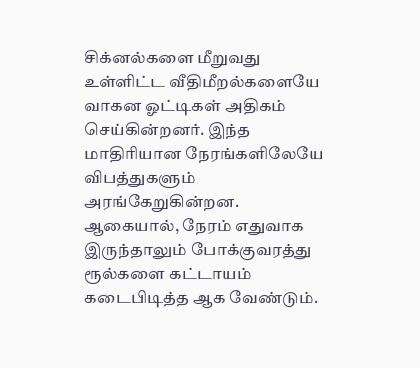சிக்னல்களை மீறுவது உள்ளிட்ட வீதிமீறல்களையே வாகன ஓட்டிகள் அதிகம் செய்கின்றனர். இந்த மாதிரியான நேரங்களிலேயே விபத்துகளும் அரங்கேறுகின்றன. ஆகையால், நேரம் எதுவாக இருந்தாலும் போக்குவரத்து ரூல்களை கட்டாயம் கடைபிடித்த ஆக வேண்டும்.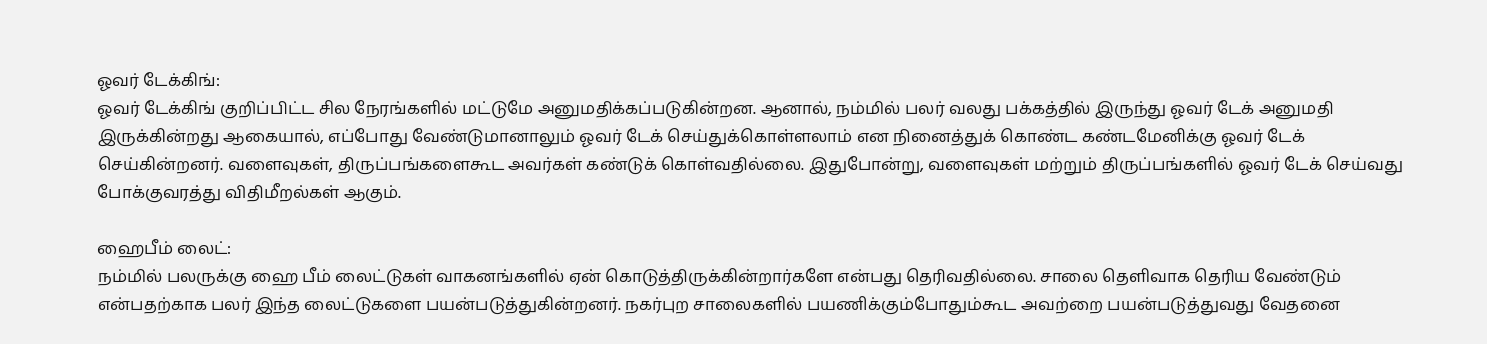ஓவர் டேக்கிங்:
ஓவர் டேக்கிங் குறிப்பிட்ட சில நேரங்களில் மட்டுமே அனுமதிக்கப்படுகின்றன. ஆனால், நம்மில் பலர் வலது பக்கத்தில் இருந்து ஓவர் டேக் அனுமதி இருக்கின்றது ஆகையால், எப்போது வேண்டுமானாலும் ஓவர் டேக் செய்துக்கொள்ளலாம் என நினைத்துக் கொண்ட கண்டமேனிக்கு ஓவர் டேக் செய்கின்றனர். வளைவுகள், திருப்பங்களைகூட அவர்கள் கண்டுக் கொள்வதில்லை. இதுபோன்று, வளைவுகள் மற்றும் திருப்பங்களில் ஓவர் டேக் செய்வது போக்குவரத்து விதிமீறல்கள் ஆகும்.

ஹைபீம் லைட்:
நம்மில் பலருக்கு ஹை பீம் லைட்டுகள் வாகனங்களில் ஏன் கொடுத்திருக்கின்றார்களே என்பது தெரிவதில்லை. சாலை தெளிவாக தெரிய வேண்டும் என்பதற்காக பலர் இந்த லைட்டுகளை பயன்படுத்துகின்றனர். நகர்புற சாலைகளில் பயணிக்கும்போதும்கூட அவற்றை பயன்படுத்துவது வேதனை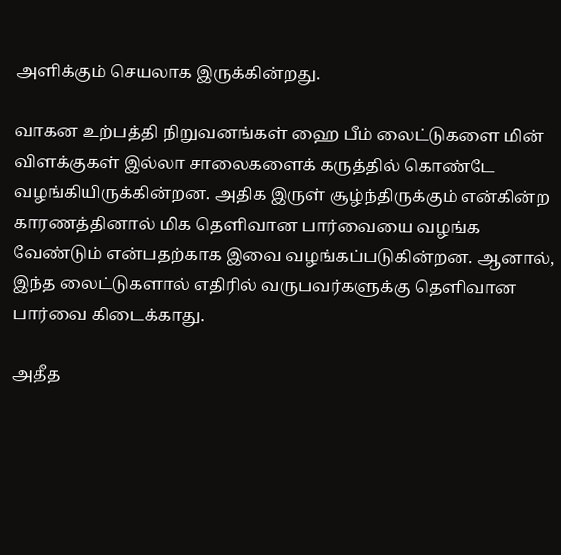அளிக்கும் செயலாக இருக்கின்றது.

வாகன உற்பத்தி நிறுவனங்கள் ஹை பீம் லைட்டுகளை மின் விளக்குகள் இல்லா சாலைகளைக் கருத்தில் கொண்டே வழங்கியிருக்கின்றன. அதிக இருள் சூழ்ந்திருக்கும் என்கின்ற காரணத்தினால் மிக தெளிவான பார்வையை வழங்க வேண்டும் என்பதற்காக இவை வழங்கப்படுகின்றன. ஆனால், இந்த லைட்டுகளால் எதிரில் வருபவர்களுக்கு தெளிவான பார்வை கிடைக்காது.

அதீத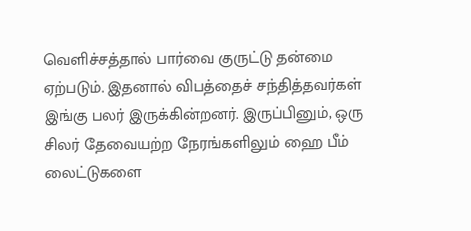வெளிச்சத்தால் பார்வை குருட்டு தன்மை ஏற்படும். இதனால் விபத்தைச் சந்தித்தவர்கள் இங்கு பலர் இருக்கின்றனர். இருப்பினும், ஒரு சிலர் தேவையற்ற நேரங்களிலும் ஹை பீம் லைட்டுகளை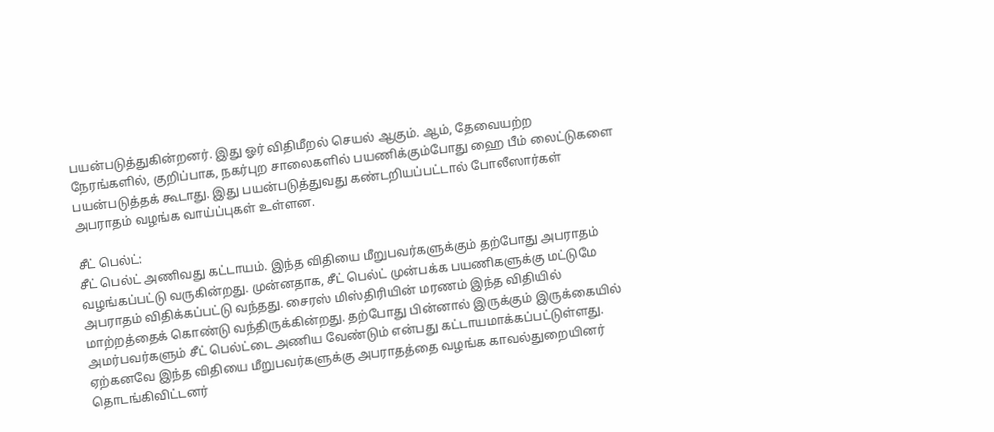பயன்படுத்துகின்றனர். இது ஓர் விதிமீறல் செயல் ஆகும். ஆம், தேவையற்ற நேரங்களில், குறிப்பாக, நகர்புற சாலைகளில் பயணிக்கும்போது ஹை பீம் லைட்டுகளை பயன்படுத்தக் கூடாது. இது பயன்படுத்துவது கண்டறியப்பட்டால் போலீஸார்கள் அபராதம் வழங்க வாய்ப்புகள் உள்ளன.

சீட் பெல்ட்:
சீட் பெல்ட் அணிவது கட்டாயம். இந்த விதியை மீறுபவர்களுக்கும் தற்போது அபராதம் வழங்கப்பட்டு வருகின்றது. முன்னதாக, சீட் பெல்ட் முன்பக்க பயணிகளுக்கு மட்டுமே அபராதம் விதிக்கப்பட்டு வந்தது. சைரஸ் மிஸ்திரியின் மரணம் இந்த விதியில் மாற்றத்தைக் கொண்டு வந்திருக்கின்றது. தற்போது பின்னால் இருக்கும் இருக்கையில் அமர்பவர்களும் சீட் பெல்ட்டை அணிய வேண்டும் என்பது கட்டாயமாக்கப்பட்டுள்ளது. ஏற்கனவே இந்த விதியை மீறுபவர்களுக்கு அபராதத்தை வழங்க காவல்துறையினர் தொடங்கிவிட்டனர்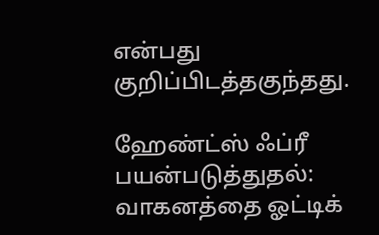என்பது குறிப்பிடத்தகுந்தது.

ஹேண்ட்ஸ் ஃப்ரீ பயன்படுத்துதல்:
வாகனத்தை ஓட்டிக்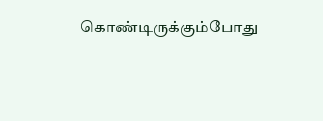கொண்டிருக்கும்போது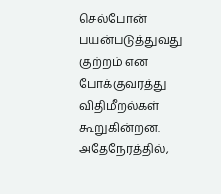செல்போன் பயன்படுத்துவது குற்றம் என போக்குவரத்து விதிமீறல்கள் கூறுகின்றன. அதேநேரத்தில்,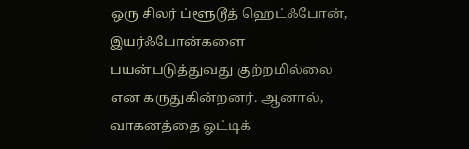ஒரு சிலர் ப்ளூடூத் ஹெட்ஃபோன், இயர்ஃபோன்களை பயன்படுத்துவது குற்றமில்லை என கருதுகின்றனர். ஆனால், வாகனத்தை ஓட்டிக்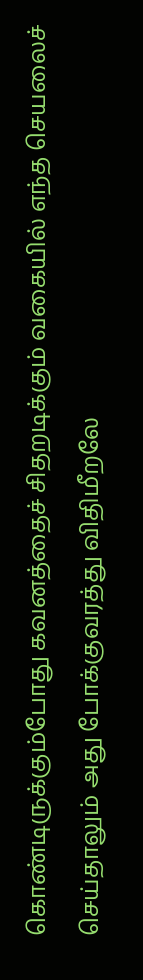கொண்டிருக்கும்போது கவனத்தைச் சிதறடிக்கும் வகையில் எந்த செயலைச் செய்தாலும் அது போக்குவரத்து விதிமீறலே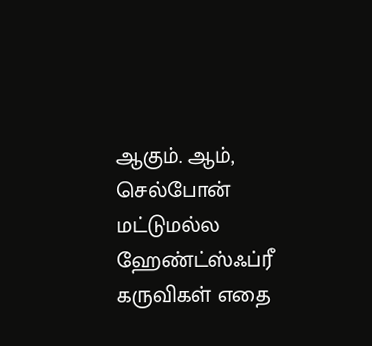ஆகும். ஆம், செல்போன் மட்டுமல்ல ஹேண்ட்ஸ்ஃப்ரீ கருவிகள் எதை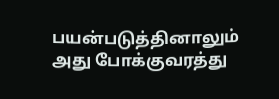பயன்படுத்தினாலும் அது போக்குவரத்து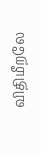விதிமீறலே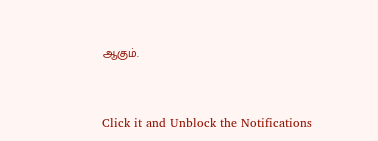ஆகும்.


Click it and Unblock the Notifications